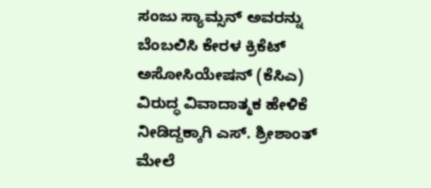ಸಂಜು ಸ್ಯಾಮ್ಸನ್ ಅವರನ್ನು ಬೆಂಬಲಿಸಿ ಕೇರಳ ಕ್ರಿಕೆಟ್ ಅಸೋಸಿಯೇಷನ್ (ಕೆಸಿಎ) ವಿರುದ್ಧ ವಿವಾದಾತ್ಮಕ ಹೇಳಿಕೆ ನೀಡಿದ್ದಕ್ಕಾಗಿ ಎಸ್. ಶ್ರೀಶಾಂತ್ ಮೇಲೆ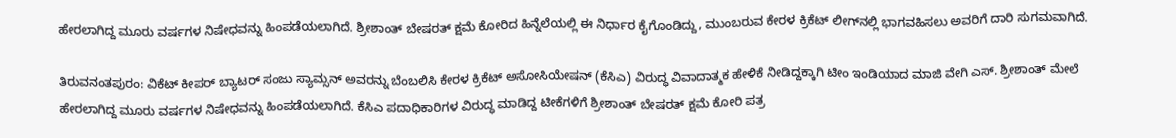ಹೇರಲಾಗಿದ್ದ ಮೂರು ವರ್ಷಗಳ ನಿಷೇಧವನ್ನು ಹಿಂಪಡೆಯಲಾಗಿದೆ. ಶ್ರೀಶಾಂತ್ ಬೇಷರತ್ ಕ್ಷಮೆ ಕೋರಿದ ಹಿನ್ನೆಲೆಯಲ್ಲಿ ಈ ನಿರ್ಧಾರ ಕೈಗೊಂಡಿದ್ದು, ಮುಂಬರುವ ಕೇರಳ ಕ್ರಿಕೆಟ್ ಲೀಗ್‌ನಲ್ಲಿ ಭಾಗವಹಿಸಲು ಅವರಿಗೆ ದಾರಿ ಸುಗಮವಾಗಿದೆ.

ತಿರುವನಂತಪುರಂ: ವಿಕೆಟ್ ಕೀಪರ್ ಬ್ಯಾಟರ್ ಸಂಜು ಸ್ಯಾಮ್ಸನ್ ಅವರನ್ನು ಬೆಂಬಲಿಸಿ ಕೇರಳ ಕ್ರಿಕೆಟ್ ಅಸೋಸಿಯೇಷನ್ (ಕೆಸಿಎ) ವಿರುದ್ಧ ವಿವಾದಾತ್ಮಕ ಹೇಳಿಕೆ ನೀಡಿದ್ದಕ್ಕಾಗಿ ಟೀಂ ಇಂಡಿಯಾದ ಮಾಜಿ ವೇಗಿ ಎಸ್. ಶ್ರೀಶಾಂತ್ ಮೇಲೆ ಹೇರಲಾಗಿದ್ದ ಮೂರು ವರ್ಷಗಳ ನಿಷೇಧವನ್ನು ಹಿಂಪಡೆಯಲಾಗಿದೆ. ಕೆಸಿಎ ಪದಾಧಿಕಾರಿಗಳ ವಿರುದ್ಧ ಮಾಡಿದ್ದ ಟೀಕೆಗಳಿಗೆ ಶ್ರೀಶಾಂತ್ ಬೇಷರತ್ ಕ್ಷಮೆ ಕೋರಿ ಪತ್ರ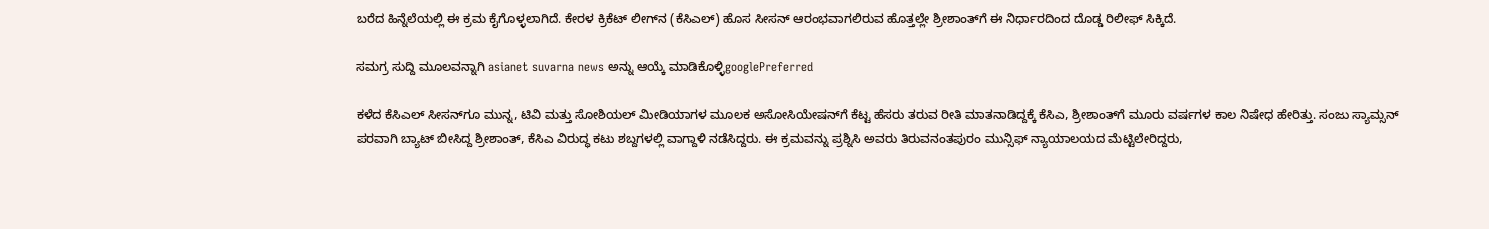ಬರೆದ ಹಿನ್ನೆಲೆಯಲ್ಲಿ ಈ ಕ್ರಮ ಕೈಗೊಳ್ಳಲಾಗಿದೆ. ಕೇರಳ ಕ್ರಿಕೆಟ್ ಲೀಗ್‌ನ (ಕೆಸಿಎಲ್) ಹೊಸ ಸೀಸನ್ ಆರಂಭವಾಗಲಿರುವ ಹೊತ್ತಲ್ಲೇ ಶ್ರೀಶಾಂತ್‌ಗೆ ಈ ನಿರ್ಧಾರದಿಂದ ದೊಡ್ಡ ರಿಲೀಫ್ ಸಿಕ್ಕಿದೆ.

ಸಮಗ್ರ ಸುದ್ದಿ ಮೂಲವನ್ನಾಗಿ asianet suvarna news ಅನ್ನು ಆಯ್ಕೆ ಮಾಡಿಕೊಳ್ಳಿgooglePreferred

ಕಳೆದ ಕೆಸಿಎಲ್ ಸೀಸನ್‌ಗೂ ಮುನ್ನ, ಟಿವಿ ಮತ್ತು ಸೋಶಿಯಲ್ ಮೀಡಿಯಾಗಳ ಮೂಲಕ ಅಸೋಸಿಯೇಷನ್‌ಗೆ ಕೆಟ್ಟ ಹೆಸರು ತರುವ ರೀತಿ ಮಾತನಾಡಿದ್ದಕ್ಕೆ ಕೆಸಿಎ, ಶ್ರೀಶಾಂತ್‌ಗೆ ಮೂರು ವರ್ಷಗಳ ಕಾಲ ನಿಷೇಧ ಹೇರಿತ್ತು. ಸಂಜು ಸ್ಯಾಮ್ಸನ್ ಪರವಾಗಿ ಬ್ಯಾಟ್ ಬೀಸಿದ್ದ ಶ್ರೀಶಾಂತ್, ಕೆಸಿಎ ವಿರುದ್ಧ ಕಟು ಶಬ್ದಗಳಲ್ಲಿ ವಾಗ್ದಾಳಿ ನಡೆಸಿದ್ದರು. ಈ ಕ್ರಮವನ್ನು ಪ್ರಶ್ನಿಸಿ ಅವರು ತಿರುವನಂತಪುರಂ ಮುನ್ಸಿಫ್ ನ್ಯಾಯಾಲಯದ ಮೆಟ್ಟಿಲೇರಿದ್ದರು,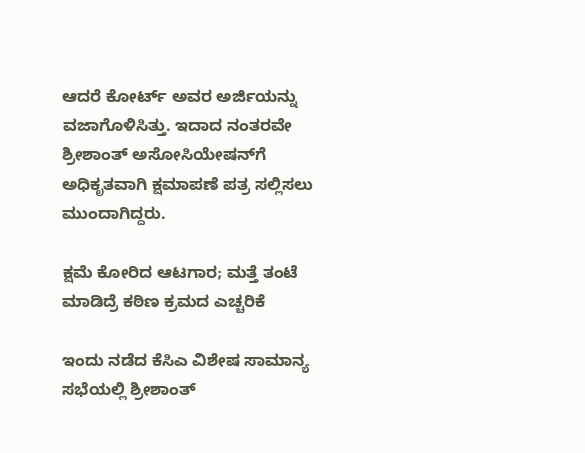ಆದರೆ ಕೋರ್ಟ್ ಅವರ ಅರ್ಜಿಯನ್ನು ವಜಾಗೊಳಿಸಿತ್ತು. ಇದಾದ ನಂತರವೇ ಶ್ರೀಶಾಂತ್ ಅಸೋಸಿಯೇಷನ್‌ಗೆ ಅಧಿಕೃತವಾಗಿ ಕ್ಷಮಾಪಣೆ ಪತ್ರ ಸಲ್ಲಿಸಲು ಮುಂದಾಗಿದ್ದರು.

ಕ್ಷಮೆ ಕೋರಿದ ಆಟಗಾರ; ಮತ್ತೆ ತಂಟೆ ಮಾಡಿದ್ರೆ ಕಠಿಣ ಕ್ರಮದ ಎಚ್ಚರಿಕೆ

ಇಂದು ನಡೆದ ಕೆಸಿಎ ವಿಶೇಷ ಸಾಮಾನ್ಯ ಸಭೆಯಲ್ಲಿ ಶ್ರೀಶಾಂತ್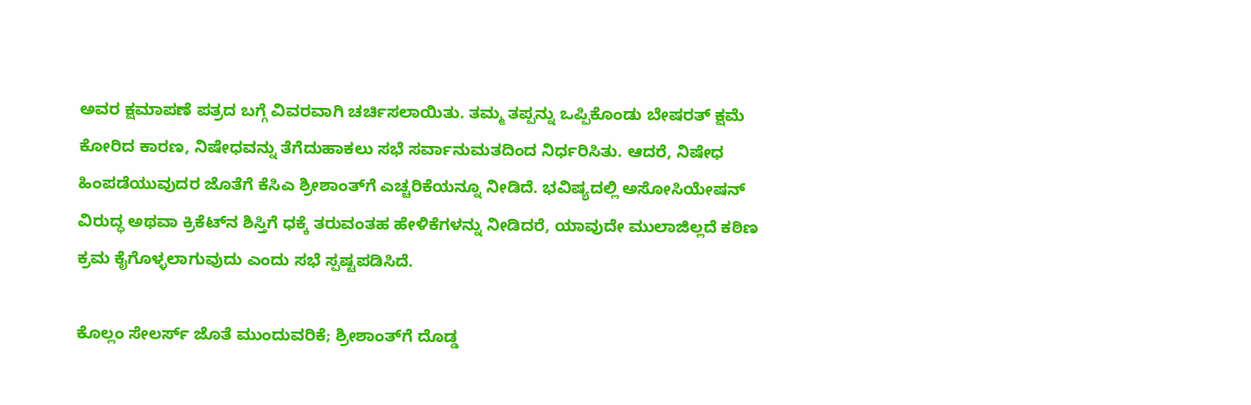ಅವರ ಕ್ಷಮಾಪಣೆ ಪತ್ರದ ಬಗ್ಗೆ ವಿವರವಾಗಿ ಚರ್ಚಿಸಲಾಯಿತು. ತಮ್ಮ ತಪ್ಪನ್ನು ಒಪ್ಪಿಕೊಂಡು ಬೇಷರತ್ ಕ್ಷಮೆ ಕೋರಿದ ಕಾರಣ, ನಿಷೇಧವನ್ನು ತೆಗೆದುಹಾಕಲು ಸಭೆ ಸರ್ವಾನುಮತದಿಂದ ನಿರ್ಧರಿಸಿತು. ಆದರೆ, ನಿಷೇಧ ಹಿಂಪಡೆಯುವುದರ ಜೊತೆಗೆ ಕೆಸಿಎ ಶ್ರೀಶಾಂತ್‌ಗೆ ಎಚ್ಚರಿಕೆಯನ್ನೂ ನೀಡಿದೆ. ಭವಿಷ್ಯದಲ್ಲಿ ಅಸೋಸಿಯೇಷನ್ ವಿರುದ್ಧ ಅಥವಾ ಕ್ರಿಕೆಟ್‌ನ ಶಿಸ್ತಿಗೆ ಧಕ್ಕೆ ತರುವಂತಹ ಹೇಳಿಕೆಗಳನ್ನು ನೀಡಿದರೆ, ಯಾವುದೇ ಮುಲಾಜಿಲ್ಲದೆ ಕಠಿಣ ಕ್ರಮ ಕೈಗೊಳ್ಳಲಾಗುವುದು ಎಂದು ಸಭೆ ಸ್ಪಷ್ಟಪಡಿಸಿದೆ.

ಕೊಲ್ಲಂ ಸೇಲರ್ಸ್‌ ಜೊತೆ ಮುಂದುವರಿಕೆ; ಶ್ರೀಶಾಂತ್‌ಗೆ ದೊಡ್ಡ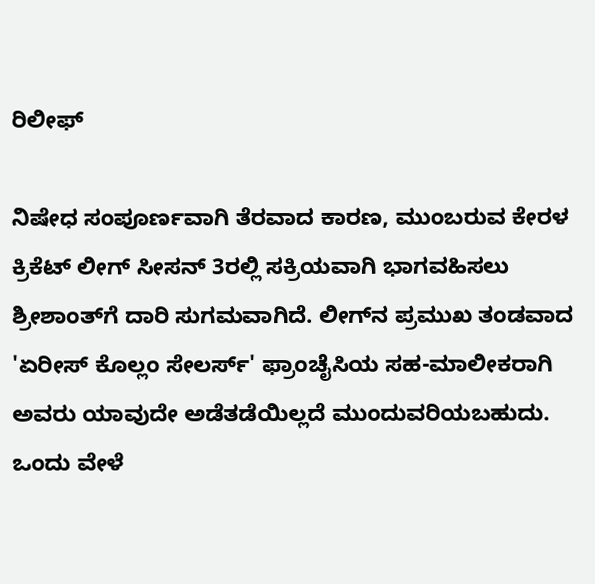ರಿಲೀಫ್

ನಿಷೇಧ ಸಂಪೂರ್ಣವಾಗಿ ತೆರವಾದ ಕಾರಣ, ಮುಂಬರುವ ಕೇರಳ ಕ್ರಿಕೆಟ್ ಲೀಗ್ ಸೀಸನ್ 3ರಲ್ಲಿ ಸಕ್ರಿಯವಾಗಿ ಭಾಗವಹಿಸಲು ಶ್ರೀಶಾಂತ್‌ಗೆ ದಾರಿ ಸುಗಮವಾಗಿದೆ. ಲೀಗ್‌ನ ಪ್ರಮುಖ ತಂಡವಾದ 'ಏರೀಸ್ ಕೊಲ್ಲಂ ಸೇಲರ್ಸ್‌' ಫ್ರಾಂಚೈಸಿಯ ಸಹ-ಮಾಲೀಕರಾಗಿ ಅವರು ಯಾವುದೇ ಅಡೆತಡೆಯಿಲ್ಲದೆ ಮುಂದುವರಿಯಬಹುದು. ಒಂದು ವೇಳೆ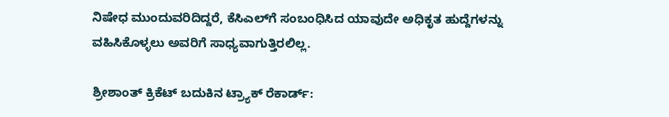ನಿಷೇಧ ಮುಂದುವರಿದಿದ್ದರೆ, ಕೆಸಿಎಲ್‌ಗೆ ಸಂಬಂಧಿಸಿದ ಯಾವುದೇ ಅಧಿಕೃತ ಹುದ್ದೆಗಳನ್ನು ವಹಿಸಿಕೊಳ್ಳಲು ಅವರಿಗೆ ಸಾಧ್ಯವಾಗುತ್ತಿರಲಿಲ್ಲ.

ಶ್ರೀಶಾಂತ್ ಕ್ರಿಕೆಟ್ ಬದುಕಿನ ಟ್ರ್ಯಾಕ್ ರೆಕಾರ್ಡ್: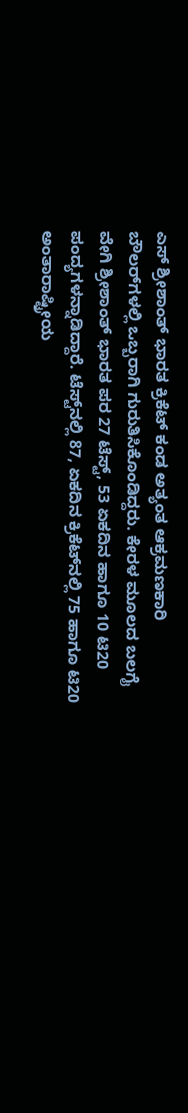ಎಸ್‌ ಶ್ರೀಶಾಂತ್ ಭಾರತ ಕ್ರಿಕೆಟ್ ಕಂಡ ಅತ್ಯಂತ ಆಕ್ರಮಣಕಾರಿ ಬೌಲರ್‌ಗಳಲ್ಲಿ ಒಬ್ಬರಾಗಿ ಗುರುತಿಸಿಕೊಂಡಿದ್ದರು. ಕೇರಳ ಮೂಲದ ಬಲಗೈ ವೇಗಿ ಶ್ರೀಶಾಂತ್ ಭಾರತ ಪರ 27 ಟೆಸ್ಟ್, 53 ಏಕದಿನ ಹಾಗೂ 10 ಟಿ20 ಪಂದ್ಯಗಳನ್ನಾಡಿದ್ದಾರೆ. ಟೆಸ್ಟ್‌ನಲ್ಲಿ 87, ಏಕದಿನ ಕ್ರಿಕೆಟ್‌ನಲ್ಲಿ 75 ಹಾಗೂ ಟಿ20 ಅಂತಾರಾಷ್ಟ್ರೀಯ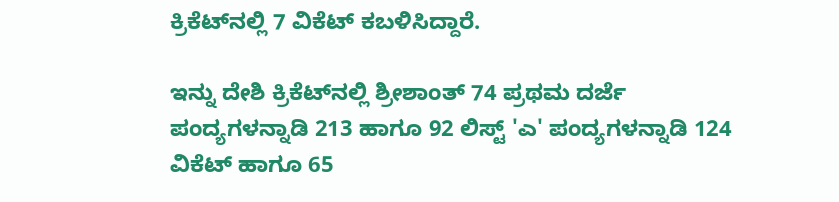ಕ್ರಿಕೆಟ್‌ನಲ್ಲಿ 7 ವಿಕೆಟ್ ಕಬಳಿಸಿದ್ದಾರೆ.

ಇನ್ನು ದೇಶಿ ಕ್ರಿಕೆಟ್‌ನಲ್ಲಿ ಶ್ರೀಶಾಂತ್ 74 ಪ್ರಥಮ ದರ್ಜೆ ಪಂದ್ಯಗಳನ್ನಾಡಿ 213 ಹಾಗೂ 92 ಲಿಸ್ಟ್‌ 'ಎ' ಪಂದ್ಯಗಳನ್ನಾಡಿ 124 ವಿಕೆಟ್ ಹಾಗೂ 65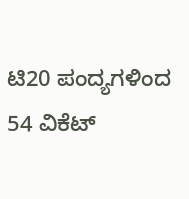ಟಿ20 ಪಂದ್ಯಗಳಿಂದ 54 ವಿಕೆಟ್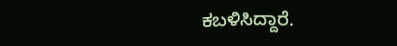ಕಬಳಿಸಿದ್ದಾರೆ.